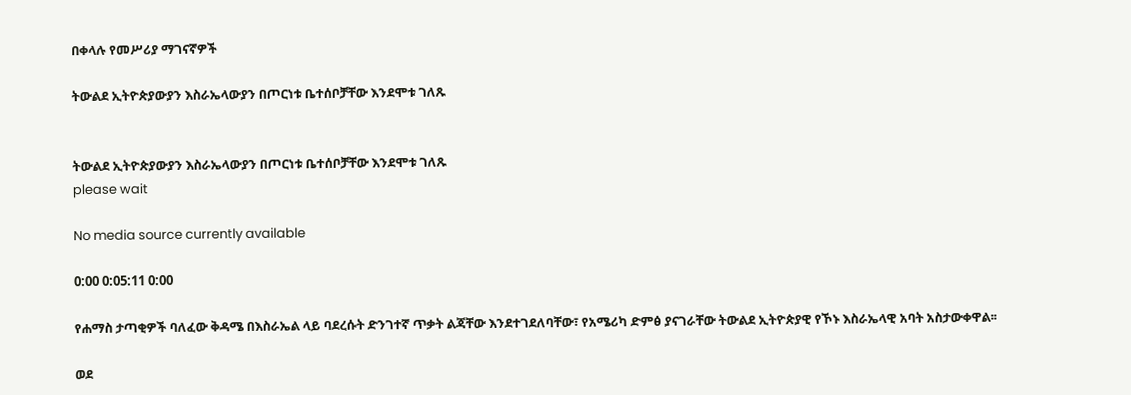በቀላሉ የመሥሪያ ማገናኛዎች

ትውልደ ኢትዮጵያውያን እስራኤላውያን በጦርነቱ ቤተሰቦቻቸው እንደሞቱ ገለጹ


ትውልደ ኢትዮጵያውያን እስራኤላውያን በጦርነቱ ቤተሰቦቻቸው እንደሞቱ ገለጹ
please wait

No media source currently available

0:00 0:05:11 0:00

የሐማስ ታጣቂዎች ባለፈው ቅዳሜ በእስራኤል ላይ ባደረሱት ድንገተኛ ጥቃት ልጃቸው እንደተገደለባቸው፣ የአሜሪካ ድምፅ ያናገራቸው ትውልደ ኢትዮጵያዊ የኾኑ እስራኤላዊ አባት አስታውቀዋል፡፡

ወደ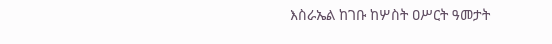እስራኤል ከገቡ ከሦስት ዐሥርት ዓመታት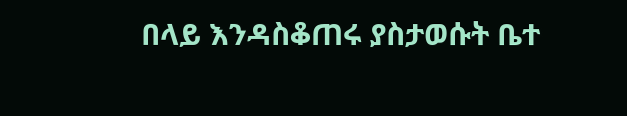በላይ እንዳስቆጠሩ ያስታወሱት ቤተ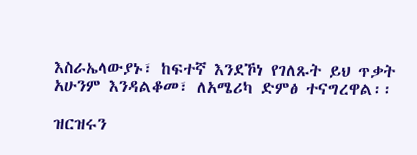እስራኤላውያኑ፣ ከፍተኛ እንደኾነ የገለጹት ይህ ጥቃት አሁንም እንዳልቆመ፣ ለአሜሪካ ድምፅ ተናግረዋል፡፡

ዝርዝሩን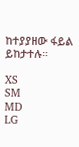ከተያያዘው ፋይል ይከታተሉ።

XS
SM
MD
LG